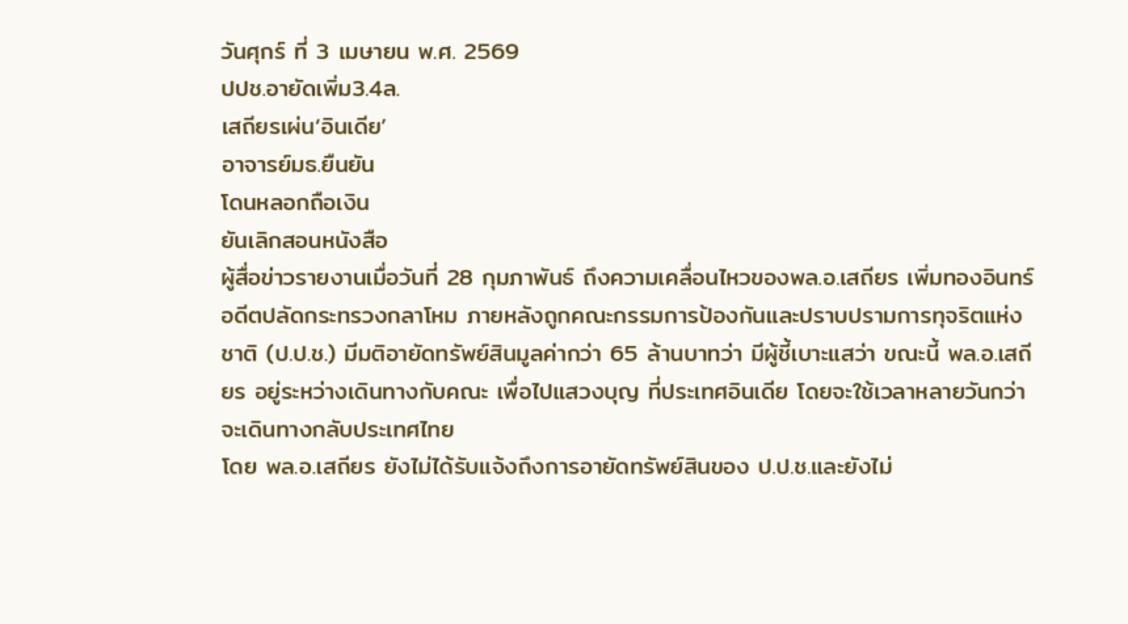วันศุกร์ ที่ 3 เมษายน พ.ศ. 2569
ปปช.อายัดเพิ่ม3.4ล.
เสถียรเผ่น‘อินเดีย’
อาจารย์มธ.ยืนยัน
โดนหลอกถือเงิน
ยันเลิกสอนหนังสือ
ผู้สื่อข่าวรายงานเมื่อวันที่ 28 กุมภาพันธ์ ถึงความเคลื่อนไหวของพล.อ.เสถียร เพิ่มทองอินทร์ อดีตปลัดกระทรวงกลาโหม ภายหลังถูกคณะกรรมการป้องกันและปราบปรามการทุจริตแห่งชาติ (ป.ป.ช.) มีมติอายัดทรัพย์สินมูลค่ากว่า 65 ล้านบาทว่า มีผู้ชี้เบาะแสว่า ขณะนี้ พล.อ.เสถียร อยู่ระหว่างเดินทางกับคณะ เพื่อไปแสวงบุญ ที่ประเทศอินเดีย โดยจะใช้เวลาหลายวันกว่าจะเดินทางกลับประเทศไทย
โดย พล.อ.เสถียร ยังไม่ได้รับแจ้งถึงการอายัดทรัพย์สินของ ป.ป.ช.และยังไม่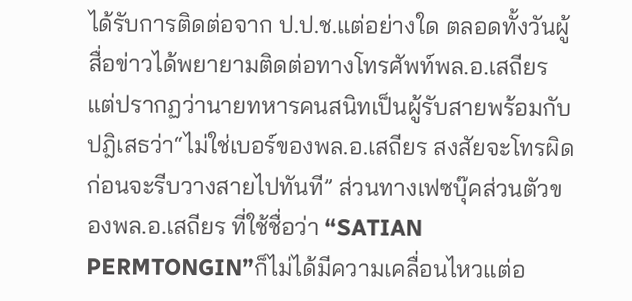ได้รับการติดต่อจาก ป.ป.ช.แต่อย่างใด ตลอดทั้งวันผู้สื่อข่าวได้พยายามติดต่อทางโทรศัพท์พล.อ.เสถียร แต่ปรากฏว่านายทหารคนสนิทเป็นผู้รับสายพร้อมกับปฎิเสธว่า“ไม่ใช่เบอร์ของพล.อ.เสถียร สงสัยจะโทรผิด ก่อนจะรีบวางสายไปทันที” ส่วนทางเฟซบุ๊คส่วนตัวของพล.อ.เสถียร ที่ใช้ชื่อว่า “SATIAN PERMTONGIN”ก็ไม่ได้มีความเคลื่อนไหวแต่อ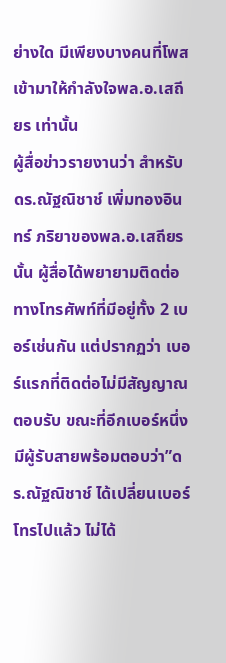ย่างใด มีเพียงบางคนที่โพสเข้ามาให้กำลังใจพล.อ.เสถียร เท่านั้น
ผู้สื่อข่าวรายงานว่า สำหรับดร.ณัฐณิชาช์ เพิ่มทองอินทร์ ภริยาของพล.อ.เสถียร นั้น ผู้สื่อได้พยายามติดต่อทางโทรศัพท์ที่มีอยู่ทั้ง 2 เบอร์เช่นกัน แต่ปรากฏว่า เบอร์แรกที่ติดต่อไม่มีสัญญาณตอบรับ ขณะที่อีกเบอร์หนึ่งมีผู้รับสายพร้อมตอบว่า”ดร.ณัฐณิชาช์ ได้เปลี่ยนเบอร์โทรไปแล้ว ไม่ได้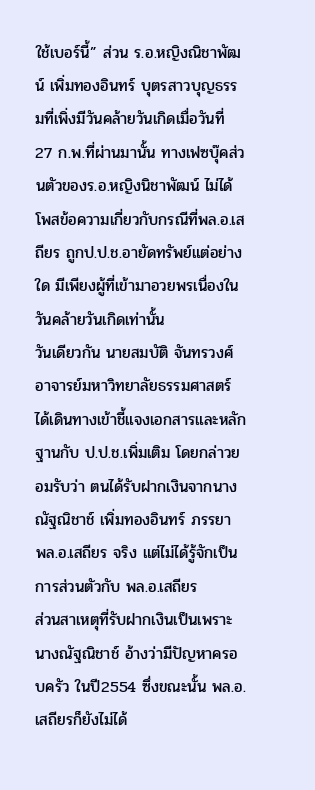ใช้เบอร์นี้” ส่วน ร.อ.หญิงณิชาพัฒน์ เพิ่มทองอินทร์ บุตรสาวบุญธรรมที่เพิ่งมีวันคล้ายวันเกิดเมื่อวันที่ 27 ก.พ.ที่ผ่านมานั้น ทางเฟซบุ๊คส่วนตัวของร.อ.หญิงนิชาพัฒน์ ไม่ได้โพสข้อความเกี่ยวกับกรณีที่พล.อ.เสถียร ถูกป.ป.ช.อายัดทรัพย์แต่อย่างใด มีเพียงผู้ที่เข้ามาอวยพรเนื่องในวันคล้ายวันเกิดเท่านั้น
วันเดียวกัน นายสมบัติ จันทรวงศ์ อาจารย์มหาวิทยาลัยธรรมศาสตร์ ได้เดินทางเข้าชี้แจงเอกสารและหลักฐานกับ ป.ป.ช.เพิ่มเติม โดยกล่าวยอมรับว่า ตนได้รับฝากเงินจากนางณัฐณิชาช์ เพิ่มทองอินทร์ ภรรยา พล.อ.เสถียร จริง แต่ไม่ได้รู้จักเป็นการส่วนตัวกับ พล.อ.เสถียร
ส่วนสาเหตุที่รับฝากเงินเป็นเพราะ นางณัฐณิชาช์ อ้างว่ามีปัญหาครอบครัว ในปี2554 ซึ่งขณะนั้น พล.อ.เสถียรก็ยังไม่ได้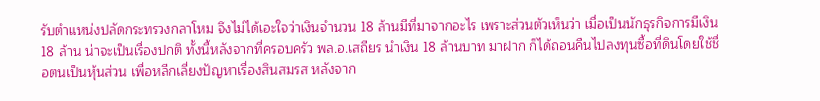รับตำแหน่งปลัดกระทรวงกลาโหม จึงไม่ได้เอะใจว่าเงินจำนวน 18 ล้านมีที่มาจากอะไร เพราะส่วนตัวเห็นว่า เมื่อเป็นนักธุรกิจการมีเงิน 18 ล้าน น่าจะเป็นเรื่องปกติ ทั้งนี้หลังจากที่ครอบครัว พล.อ.เสถียร นำเงิน 18 ล้านบาท มาฝาก ก็ได้ถอนคืนไปลงทุนซื้อที่ดินโดยใช้ชื่อตนเป็นหุ้นส่วน เพื่อหลีกเลี่ยงปัญหาเรื่องสินสมรส หลังจาก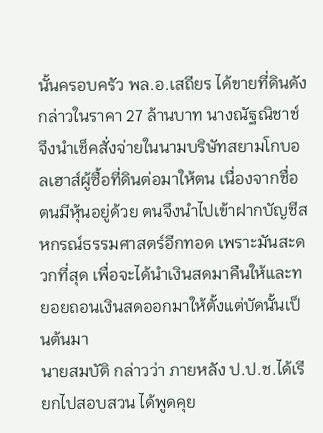นั้นครอบครัว พล.อ.เสถียร ได้ขายที่ดินดังกล่าวในราคา 27 ล้านบาท นางณัฐณิชาช์ จึงนำเช็คสั่งจ่ายในนามบริษัทสยามโกบอลเฮาส์ผู้ซื้อที่ดินต่อมาให้ตน เนื่องจากชื่อตนมีหุ้นอยู่ด้วย ตนจึงนำไปเข้าฝากบัญชีสหกรณ์ธรรมศาสตร์อีกทอด เพราะมันสะดวกที่สุด เพื่อจะได้นำเงินสดมาคืนให้และทยอยถอนเงินสดออกมาให้ตั้งแต่บัดนั้นเป็นต้นมา
นายสมบัติ กล่าวว่า ภายหลัง ป.ป.ช.ได้เรียกไปสอบสวน ได้พูดคุย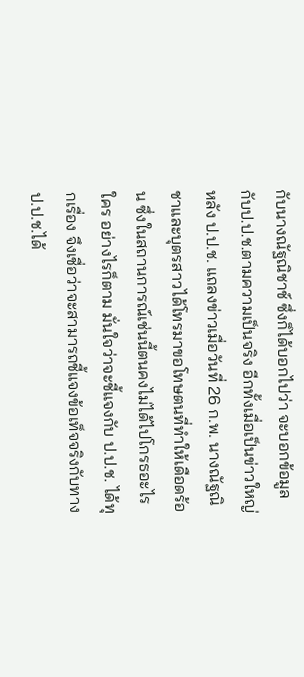กับนางณัฐณิชาช์ ซึ่งก็ได้บอกไปว่า จะบอกข้อมูลกับป.ป.ช.ตามความเป็นจริง อีกทั้งเมื่อเป็นข่าวใหญ่หลัง ป.ป.ช. แถลงข่าวเมื่อวันที่ 26 ก.พ. นางณัฐณิชาและบุตรสาวได้โทรมาขอโทษตนที่ทำให้เดือดร้อน ซึ่งในสถานการณ์เช่นนี้ตนคงไม่ได้ไปโกรธอะไรใคร อย่างไรก็ตาม มั่นใจว่าจะชี้แจงกับ ป.ป.ช. ได้ทุกเรื่อง จึงเชื่อว่าจะสามารถชี้แจงข้อเท็จจริงกับทางป.ป.ช.ได้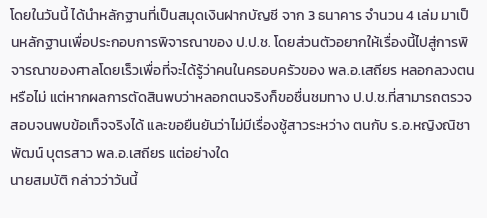โดยในวันนี้ ได้นำหลักฐานที่เป็นสมุดเงินฝากบัญชี จาก 3 ธนาคาร จำนวน 4 เล่ม มาเป็นหลักฐานเพื่อประกอบการพิจารณาของ ป.ป.ช. โดยส่วนตัวอยากให้เรื่องนี้ไปสู่การพิจารณาของศาลโดยเร็วเพื่อที่จะได้รู้ว่าคนในครอบครัวของ พล.อ.เสถียร หลอกลวงตนหรือไม่ แต่หากผลการตัดสินพบว่าหลอกตนจริงก็ขอชื่นชมทาง ป.ป.ช.ที่สามารถตรวจสอบจนพบข้อเท็จจริงได้ และขอยืนยันว่าไม่มีเรื่องชู้สาวระหว่าง ตนกับ ร.อ.หญิงณิชาพัฒน์ บุตรสาว พล.อ.เสถียร แต่อย่างใด
นายสมบัติ กล่าวว่าวันนี้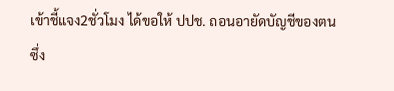เข้าชี้แจง2ชั่วโมง ได้ขอให้ ปปช. ถอนอายัดบัญชีของตนซึ่ง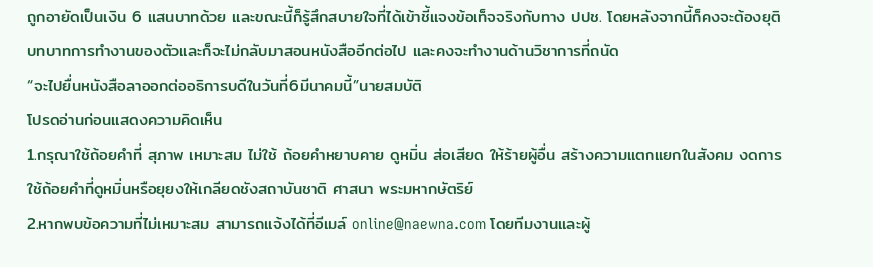ถูกอายัดเป็นเงิน 6 แสนบาทด้วย และขณะนี้ก็รู้สึกสบายใจที่ได้เข้าชี้แจงข้อเท็จจริงกับทาง ปปช. โดยหลังจากนี้ก็คงจะต้องยุติบทบาทการทำงานของตัวและก็จะไม่กลับมาสอนหนังสืออีกต่อไป และคงจะทำงานด้านวิชาการที่ถนัด
“จะไปยื่นหนังสือลาออกต่ออธิการบดีในวันที่6มีนาคมนี้”นายสมบัติ
โปรดอ่านก่อนแสดงความคิดเห็น
1.กรุณาใช้ถ้อยคำที่ สุภาพ เหมาะสม ไม่ใช้ ถ้อยคำหยาบคาย ดูหมิ่น ส่อเสียด ให้ร้ายผู้อื่น สร้างความแตกแยกในสังคม งดการใช้ถ้อยคำที่ดูหมิ่นหรือยุยงให้เกลียดชังสถาบันชาติ ศาสนา พระมหากษัตริย์
2.หากพบข้อความที่ไม่เหมาะสม สามารถแจ้งได้ที่อีเมล์ online@naewna.com โดยทีมงานและผู้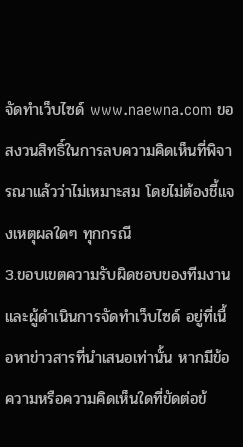จัดทำเว็บไซด์ www.naewna.com ขอสงวนสิทธิ์ในการลบความคิดเห็นที่พิจารณาแล้วว่าไม่เหมาะสม โดยไม่ต้องชี้แจงเหตุผลใดๆ ทุกกรณี
3.ขอบเขตความรับผิดชอบของทีมงานและผู้ดำเนินการจัดทำเว็บไซด์ อยู่ที่เนื้อหาข่าวสารที่นำเสนอเท่านั้น หากมีข้อความหรือความคิดเห็นใดที่ขัดต่อข้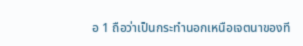อ 1 ถือว่าเป็นกระทำนอกเหนือเจตนาของที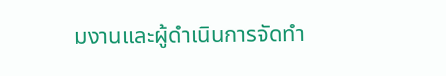มงานและผู้ดำเนินการจัดทำ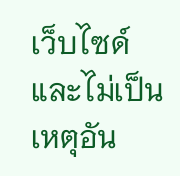เว็บไซด์ และไม่เป็นเหตุอัน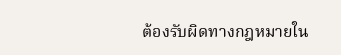ต้องรับผิดทางกฎหมายใน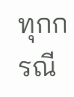ทุกกรณี